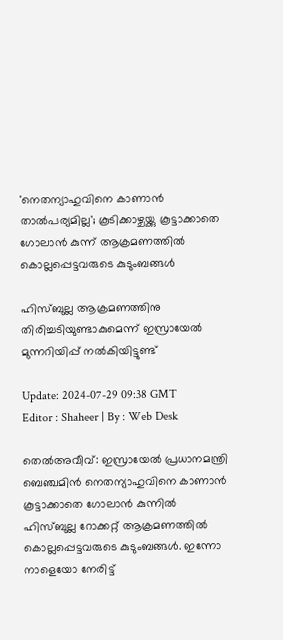'നെതന്യാഹുവിനെ കാണാന്‍ താല്‍പര്യമില്ല'; കൂടിക്കാഴ്ചയ്ക്കു കൂട്ടാക്കാതെ ഗോലാന്‍ കുന്ന് ആക്രമണത്തില്‍ കൊല്ലപ്പെട്ടവരുടെ കുടുംബങ്ങള്‍

ഹിസ്ബുല്ല ആക്രമണത്തിനു തിരിച്ചടിയുണ്ടാകുമെന്ന് ഇസ്രായേല്‍ മുന്നറിയിപ്പ് നല്‍കിയിട്ടുണ്ട്

Update: 2024-07-29 09:38 GMT
Editor : Shaheer | By : Web Desk

തെല്‍അവീവ്: ഇസ്രായേല്‍ പ്രധാനമന്ത്രി ബെഞ്ചമിന്‍ നെതന്യാഹുവിനെ കാണാന്‍ കൂട്ടാക്കാതെ ഗോലാന്‍ കുന്നില്‍ ഹിസ്ബുല്ല റോക്കറ്റ് ആക്രമണത്തില്‍ കൊല്ലപ്പെട്ടവരുടെ കുടുംബങ്ങള്‍. ഇന്നോ നാളെയോ നേരിട്ട്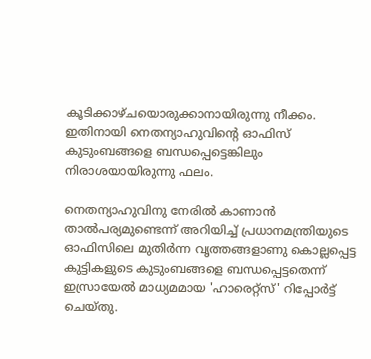കൂടിക്കാഴ്ചയൊരുക്കാനായിരുന്നു നീക്കം. ഇതിനായി നെതന്യാഹുവിന്റെ ഓഫിസ് കുടുംബങ്ങളെ ബന്ധപ്പെട്ടെങ്കിലും നിരാശയായിരുന്നു ഫലം.

നെതന്യാഹുവിനു നേരില്‍ കാണാന്‍ താല്‍പര്യമുണ്ടെന്ന് അറിയിച്ച് പ്രധാനമന്ത്രിയുടെ ഓഫിസിലെ മുതിര്‍ന്ന വൃത്തങ്ങളാണു കൊല്ലപ്പെട്ട കുട്ടികളുടെ കുടുംബങ്ങളെ ബന്ധപ്പെട്ടതെന്ന് ഇസ്രായേല്‍ മാധ്യമമായ 'ഹാരെറ്റ്‌സ്' റിപ്പോര്‍ട്ട് ചെയ്തു.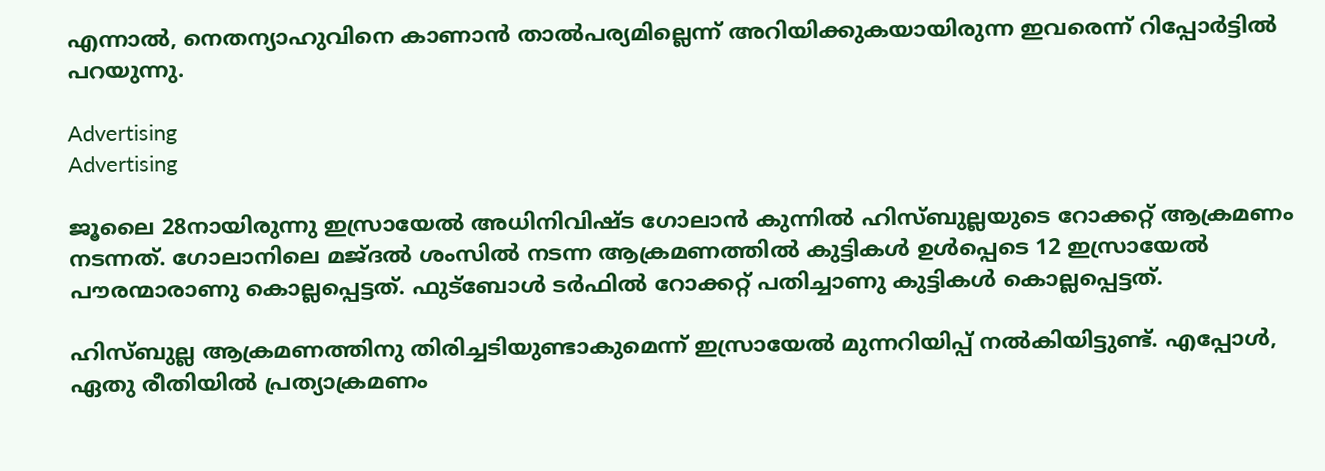എന്നാല്‍, നെതന്യാഹുവിനെ കാണാന്‍ താല്‍പര്യമില്ലെന്ന് അറിയിക്കുകയായിരുന്ന ഇവരെന്ന് റിപ്പോര്‍ട്ടില്‍ പറയുന്നു.

Advertising
Advertising

ജൂലൈ 28നായിരുന്നു ഇസ്രായേല്‍ അധിനിവിഷ്ട ഗോലാന്‍ കുന്നില്‍ ഹിസ്ബുല്ലയുടെ റോക്കറ്റ് ആക്രമണം നടന്നത്. ഗോലാനിലെ മജ്ദല്‍ ശംസില്‍ നടന്ന ആക്രമണത്തില്‍ കുട്ടികള്‍ ഉള്‍പ്പെടെ 12 ഇസ്രായേല്‍ പൗരന്മാരാണു കൊല്ലപ്പെട്ടത്. ഫുട്‌ബോള്‍ ടര്‍ഫില്‍ റോക്കറ്റ് പതിച്ചാണു കുട്ടികള്‍ കൊല്ലപ്പെട്ടത്.

ഹിസ്ബുല്ല ആക്രമണത്തിനു തിരിച്ചടിയുണ്ടാകുമെന്ന് ഇസ്രായേല്‍ മുന്നറിയിപ്പ് നല്‍കിയിട്ടുണ്ട്. എപ്പോള്‍, ഏതു രീതിയില്‍ പ്രത്യാക്രമണം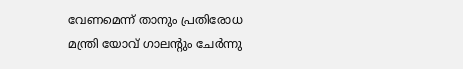വേണമെന്ന് താനും പ്രതിരോധ മന്ത്രി യോവ് ഗാലന്റും ചേര്‍ന്നു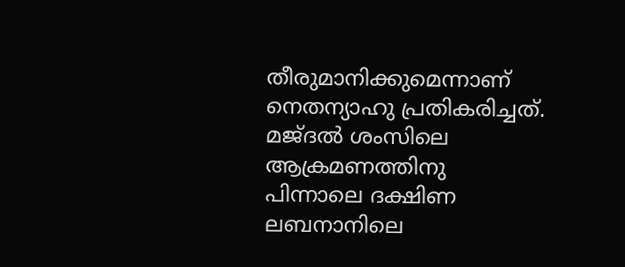തീരുമാനിക്കുമെന്നാണ് നെതന്യാഹു പ്രതികരിച്ചത്. മജ്ദല്‍ ശംസിലെ ആക്രമണത്തിനു പിന്നാലെ ദക്ഷിണ ലബനാനിലെ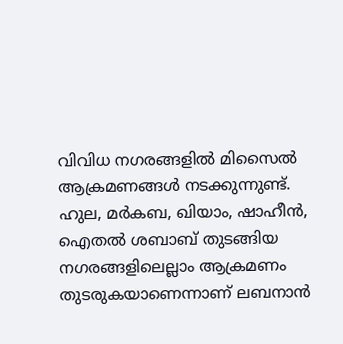വിവിധ നഗരങ്ങളില്‍ മിസൈല്‍ ആക്രമണങ്ങള്‍ നടക്കുന്നുണ്ട്. ഹുല, മര്‍കബ, ഖിയാം, ഷാഹീന്‍, ഐതല്‍ ശബാബ് തുടങ്ങിയ നഗരങ്ങളിലെല്ലാം ആക്രമണം തുടരുകയാണെന്നാണ് ലബനാന്‍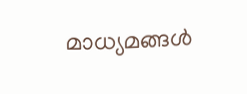മാധ്യമങ്ങള്‍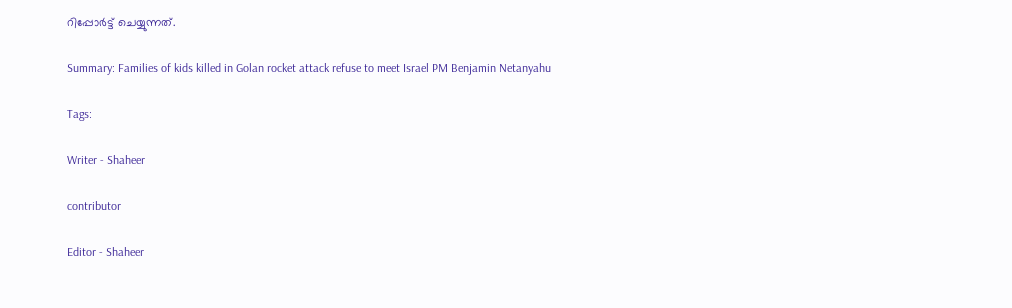റിപ്പോര്‍ട്ട് ചെയ്യുന്നത്.

Summary: Families of kids killed in Golan rocket attack refuse to meet Israel PM Benjamin Netanyahu

Tags:

Writer - Shaheer

contributor

Editor - Shaheer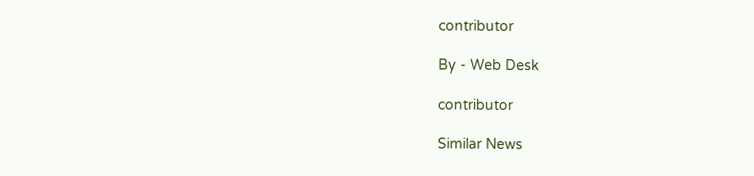contributor

By - Web Desk

contributor

Similar News